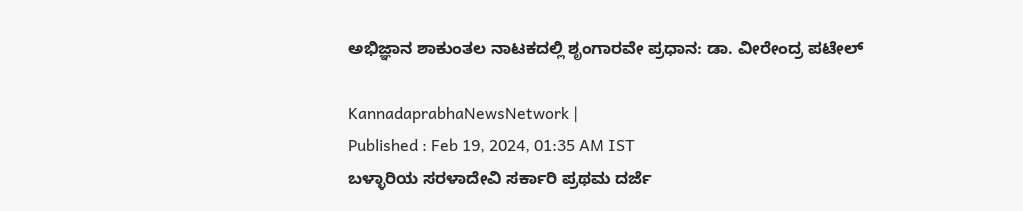ಅಭಿಜ್ಞಾನ ಶಾಕುಂತಲ ನಾಟಕದಲ್ಲಿ ಶೃಂಗಾರವೇ ಪ್ರಧಾನ: ಡಾ. ವೀರೇಂದ್ರ ಪಟೇಲ್

KannadaprabhaNewsNetwork |
Published : Feb 19, 2024, 01:35 AM IST
ಬಳ್ಳಾರಿಯ ಸರಳಾದೇವಿ ಸರ್ಕಾರಿ ಪ್ರಥಮ ದರ್ಜೆ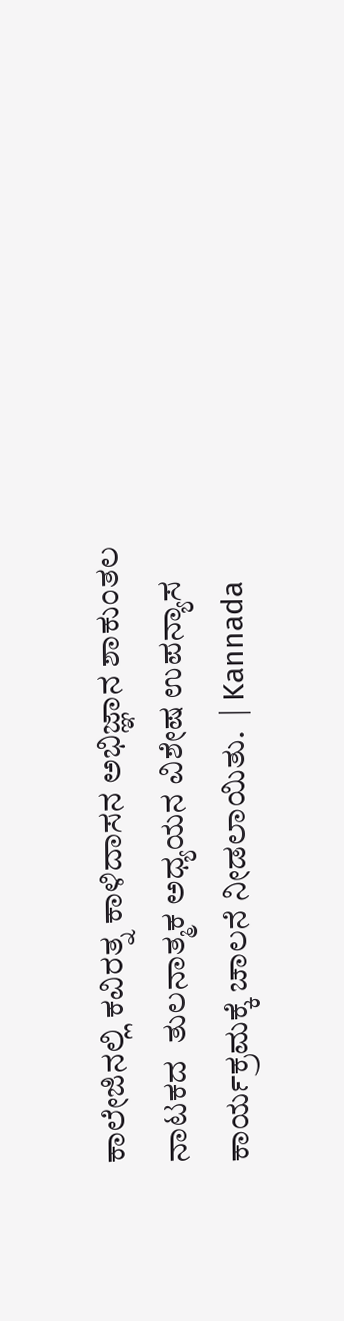ಕಾಲೇಜಿನಲ್ಲಿ ಕವಿರತ್ನ ಕಾಳಿದಾಸನ ಅಭಿಜ್ಞಾನ ಶಾಕುಂತಲ ನಾಟಕದ  ತುಲನಾತ್ಮಕ ಅಧ್ಯಯನ ವಿಶೇಷ ಉಪನ್ಯಾಸ ಕಾರ್ಯಕ್ರಮಕ್ಕೆ ಚಾಲನೆ ನೀಡಲಾಯಿತು.  | Kannada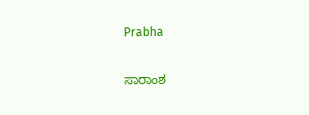Prabha

ಸಾರಾಂಶ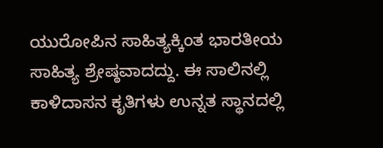ಯುರೋಪಿನ ಸಾಹಿತ್ಯಕ್ಕಿಂತ ಭಾರತೀಯ ಸಾಹಿತ್ಯ ಶ್ರೇಷ್ಠವಾದದ್ದು. ಈ ಸಾಲಿನಲ್ಲಿ ಕಾಳಿದಾಸನ ಕೃತಿಗಳು ಉನ್ನತ ಸ್ಥಾನದಲ್ಲಿ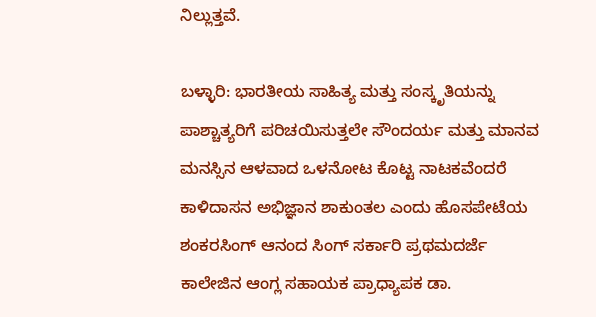ನಿಲ್ಲುತ್ತವೆ.

ಬಳ್ಳಾರಿ: ಭಾರತೀಯ ಸಾಹಿತ್ಯ ಮತ್ತು ಸಂಸ್ಕೃತಿಯನ್ನು ಪಾಶ್ಚಾತ್ಯರಿಗೆ ಪರಿಚಯಿಸುತ್ತಲೇ ಸೌಂದರ್ಯ ಮತ್ತು ಮಾನವ ಮನಸ್ಸಿನ ಆಳವಾದ ಒಳನೋಟ ಕೊಟ್ಟ ನಾಟಕವೆಂದರೆ ಕಾಳಿದಾಸನ ಅಭಿಜ್ಞಾನ ಶಾಕುಂತಲ ಎಂದು ಹೊಸಪೇಟೆಯ ಶಂಕರಸಿಂಗ್ ಆನಂದ ಸಿಂಗ್ ಸರ್ಕಾರಿ ಪ್ರಥಮದರ್ಜೆ ಕಾಲೇಜಿನ ಆಂಗ್ಲ ಸಹಾಯಕ ಪ್ರಾಧ್ಯಾಪಕ ಡಾ.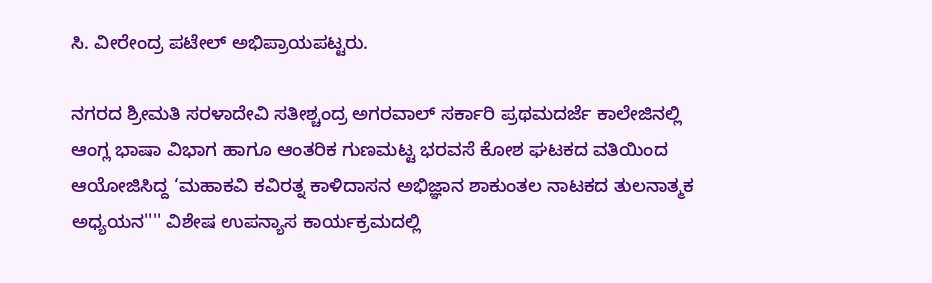ಸಿ. ವೀರೇಂದ್ರ ಪಟೇಲ್ ಅಭಿಪ್ರಾಯಪಟ್ಟರು.

ನಗರದ ಶ್ರೀಮತಿ ಸರಳಾದೇವಿ ಸತೀಶ್ಚಂದ್ರ ಅಗರವಾಲ್ ಸರ್ಕಾರಿ ಪ್ರಥಮದರ್ಜೆ ಕಾಲೇಜಿನಲ್ಲಿ ಆಂಗ್ಲ ಭಾಷಾ ವಿಭಾಗ ಹಾಗೂ ಆಂತರಿಕ ಗುಣಮಟ್ಟ ಭರವಸೆ ಕೋಶ ಘಟಕದ ವತಿಯಿಂದ ಆಯೋಜಿಸಿದ್ದ ‘ಮಹಾಕವಿ ಕವಿರತ್ನ ಕಾಳಿದಾಸನ ಅಭಿಜ್ಞಾನ ಶಾಕುಂತಲ ನಾಟಕದ ತುಲನಾತ್ಮಕ ಅಧ್ಯಯನ'''' ವಿಶೇಷ ಉಪನ್ಯಾಸ ಕಾರ್ಯಕ್ರಮದಲ್ಲಿ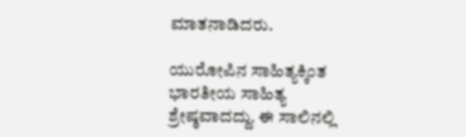ಮಾತನಾಡಿದರು.

ಯುರೋಪಿನ ಸಾಹಿತ್ಯಕ್ಕಿಂತ ಭಾರತೀಯ ಸಾಹಿತ್ಯ ಶ್ರೇಷ್ಠವಾದದ್ದು. ಈ ಸಾಲಿನಲ್ಲಿ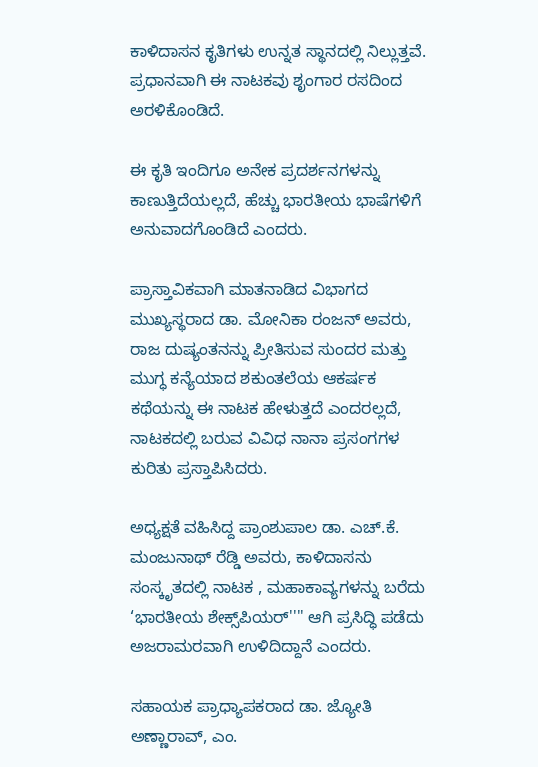ಕಾಳಿದಾಸನ ಕೃತಿಗಳು ಉನ್ನತ ಸ್ಥಾನದಲ್ಲಿ ನಿಲ್ಲುತ್ತವೆ. ಪ್ರಧಾನವಾಗಿ ಈ ನಾಟಕವು ಶೃಂಗಾರ ರಸದಿಂದ ಅರಳಿಕೊಂಡಿದೆ.

ಈ ಕೃತಿ ಇಂದಿಗೂ ಅನೇಕ ಪ್ರದರ್ಶನಗಳನ್ನು ಕಾಣುತ್ತಿದೆಯಲ್ಲದೆ, ಹೆಚ್ಚು ಭಾರತೀಯ ಭಾಷೆಗಳಿಗೆ ಅನುವಾದಗೊಂಡಿದೆ ಎಂದರು.

ಪ್ರಾಸ್ತಾವಿಕವಾಗಿ ಮಾತನಾಡಿದ ವಿಭಾಗದ ಮುಖ್ಯಸ್ಥರಾದ ಡಾ. ಮೋನಿಕಾ ರಂಜನ್ ಅವರು, ರಾಜ ದುಷ್ಯಂತನನ್ನು ಪ್ರೀತಿಸುವ ಸುಂದರ ಮತ್ತು ಮುಗ್ಧ ಕನ್ಯೆಯಾದ ಶಕುಂತಲೆಯ ಆಕರ್ಷಕ ಕಥೆಯನ್ನು ಈ ನಾಟಕ ಹೇಳುತ್ತದೆ ಎಂದರಲ್ಲದೆ, ನಾಟಕದಲ್ಲಿ ಬರುವ ವಿವಿಧ ನಾನಾ ಪ್ರಸಂಗಗಳ ಕುರಿತು ಪ್ರಸ್ತಾಪಿಸಿದರು.

ಅಧ್ಯಕ್ಷತೆ ವಹಿಸಿದ್ದ ಪ್ರಾಂಶುಪಾಲ ಡಾ. ಎಚ್.ಕೆ. ಮಂಜುನಾಥ್ ರೆಡ್ಡಿ ಅವರು, ಕಾಳಿದಾಸನು ಸಂಸ್ಕೃತದಲ್ಲಿ ನಾಟಕ , ಮಹಾಕಾವ್ಯಗಳನ್ನು ಬರೆದು ‘ಭಾರತೀಯ ಶೇಕ್ಸ್‌ಪಿಯರ್'''' ಆಗಿ ಪ್ರಸಿದ್ಧಿ ಪಡೆದು ಅಜರಾಮರವಾಗಿ ಉಳಿದಿದ್ದಾನೆ ಎಂದರು.

ಸಹಾಯಕ ಪ್ರಾಧ್ಯಾಪಕರಾದ ಡಾ. ಜ್ಯೋತಿ ಅಣ್ಣಾರಾವ್, ಎಂ.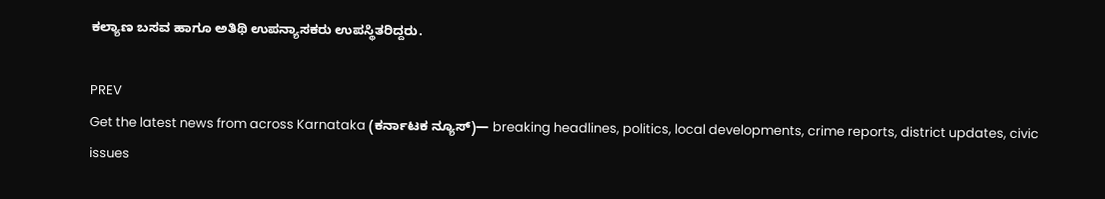ಕಲ್ಯಾಣ ಬಸವ ಹಾಗೂ ಅತಿಥಿ ಉಪನ್ಯಾಸಕರು ಉಪಸ್ಥಿತರಿದ್ದರು.

PREV
Get the latest news from across Karnataka (ಕರ್ನಾಟಕ ನ್ಯೂಸ್)— breaking headlines, politics, local developments, crime reports, district updates, civic issues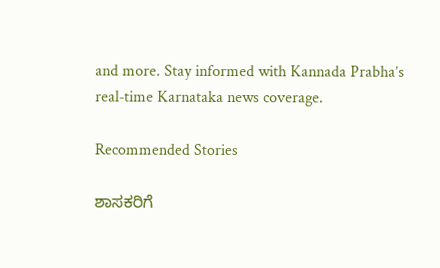and more. Stay informed with Kannada Prabha’s real‑time Karnataka news coverage.

Recommended Stories

ಶಾಸಕರಿಗೆ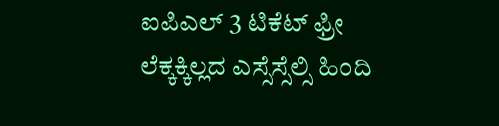ಐಪಿಎಲ್‌ 3 ಟಿಕೆಟ್ ಫ್ರೀ
ಲೆಕ್ಕಕ್ಕಿಲ್ಲದ ಎಸ್ಸೆಸ್ಸೆಲ್ಸಿ ಹಿಂದಿ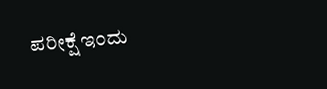ಪರೀಕ್ಷೆ ಇಂದು